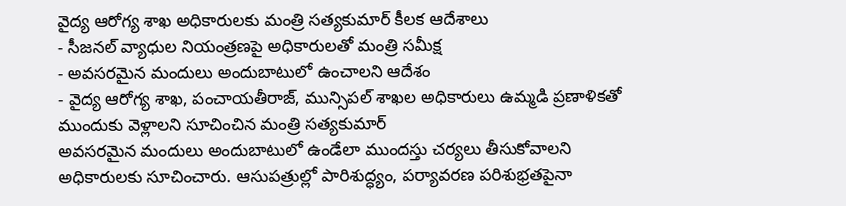వైద్య ఆరోగ్య శాఖ అధికారులకు మంత్రి సత్యకుమార్ కీలక ఆదేశాలు
- సీజనల్ వ్యాధుల నియంత్రణపై అధికారులతో మంత్రి సమీక్ష
- అవసరమైన మందులు అందుబాటులో ఉంచాలని ఆదేశం
- వైద్య ఆరోగ్య శాఖ, పంచాయతీరాజ్, మున్సిపల్ శాఖల అధికారులు ఉమ్మడి ప్రణాళికతో ముందుకు వెళ్లాలని సూచించిన మంత్రి సత్యకుమార్
అవసరమైన మందులు అందుబాటులో ఉండేలా ముందస్తు చర్యలు తీసుకోవాలని అధికారులకు సూచించారు. ఆసుపత్రుల్లో పారిశుద్ధ్యం, పర్యావరణ పరిశుభ్రతపైనా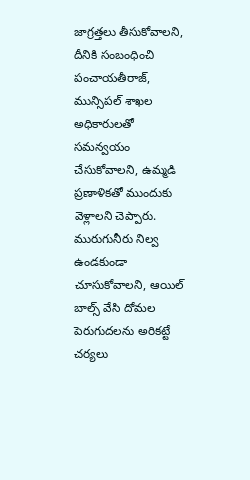జాగ్రత్తలు తీసుకోవాలని, దీనికి సంబంధించి పంచాయతీరాజ్, మున్సిపల్ శాఖల అధికారులతో సమన్వయం చేసుకోవాలని, ఉమ్మడి ప్రణాళికతో ముందుకు వెళ్లాలని చెప్పారు. మురుగునీరు నిల్వ ఉండకుండా చూసుకోవాలని, ఆయిల్ బాల్స్ వేసి దోమల పెరుగుదలను అరికట్టే చర్యలు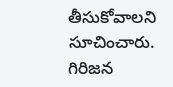తీసుకోవాలని సూచించారు. గిరిజన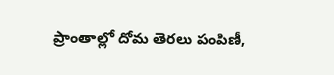ప్రాంతాల్లో దోమ తెరలు పంపిణీ,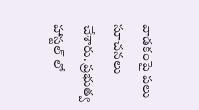వాడకంపై పలు సూచనలు చేశారు. ప్రభుత్వ హాస్టల్ లో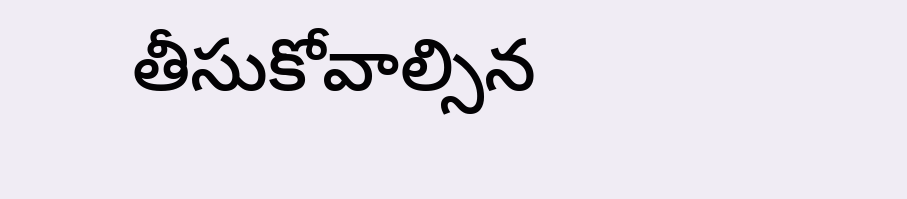తీసుకోవాల్సిన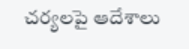చర్యలపై ఆదేశాలు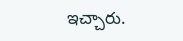ఇచ్చారు.